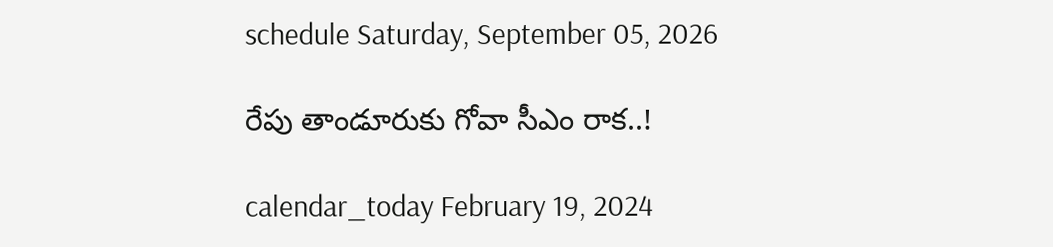schedule Saturday, September 05, 2026

రేపు తాండూరుకు గోవా సీఎం రాక..!

calendar_today February 19, 2024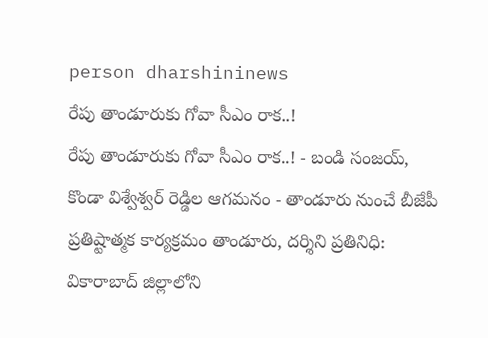person dharshininews
రేపు తాండూరుకు గోవా సీఎం రాక..!
రేపు తాండూరుకు గోవా సీఎం రాక..! - బండి సంజయ్, కొండా విశ్వేశ్వర్ రెడ్డిల ఆగమనం - తాండూరు నుంచే బీజేపీ ప్రతిష్టాత్మక కార్యక్రమం తాండూరు, దర్శిని ప్రతినిధి: వికారాబాద్‌ జిల్లాలోని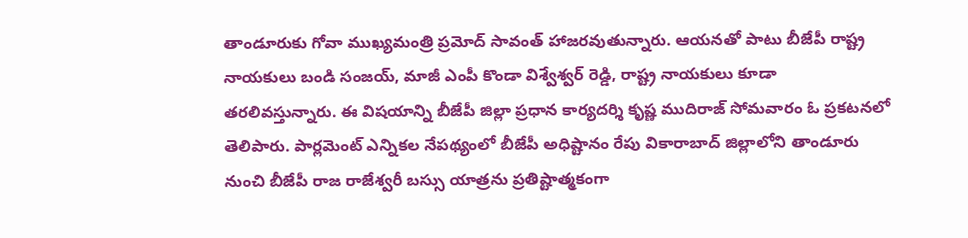తాండూరుకు గోవా ముఖ్యమంత్రి ప్రమోద్ సావంత్‌ హాజరవుతున్నారు. ఆయనతో పాటు బీజేపీ రాష్ట్ర నాయకులు బండి సంజయ్, మాజీ ఎంపీ కొండా విశ్వేశ్వర్ రెడ్డి, రాష్ట్ర నాయకులు కూడా తరలివస్తున్నారు. ఈ విషయాన్ని బీజేపీ జిల్లా ప్రధాన కార్యదర్శి కృష్ణ ముదిరాజ్ సోమవారం ఓ ప్రకటనలో తెలిపారు. పార్లమెంట్ ఎన్నికల నేపథ్యంలో బీజేపీ అధిష్టానం రేపు వికారాబాద్‌ జిల్లాలోని తాండూరు నుంచి బీజేపీ రాజ రాజేశ్వరీ బస్సు యాత్రను ప్రతిష్టాత్మకంగా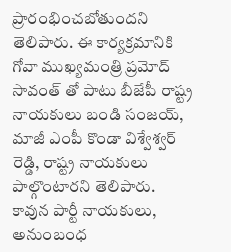ప్రారంభించబోతుందని తెలిపారు. ఈ కార్యక్రమానికి గోవా ముఖ్యమంత్రి ప్రమోద్ సావంత్‌ తో పాటు బీజేపీ రాష్ట్ర నాయకులు బండి సంజయ్, మాజీ ఎంపీ కొండా విశ్వేశ్వర్ రెడ్డి, రాష్ట్ర నాయకులు పాల్గొంటారని తెలిపారు. కావున పార్టీ నాయకులు, అనుంబంధ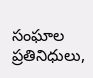సంఘాల ప్రతినిధులు,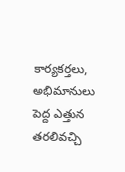కార్యకర్తలు, అభిమానులు పెద్ద ఎత్తున తరలివచ్చి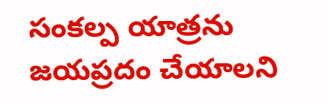సంకల్ప యాత్రను జయప్రదం చేయాలని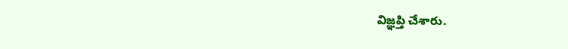విజ్ఞప్తి చేశారు.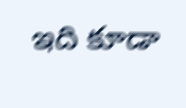ఇది కూడా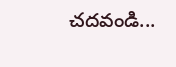చదవండి...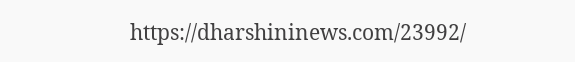https://dharshininews.com/23992/